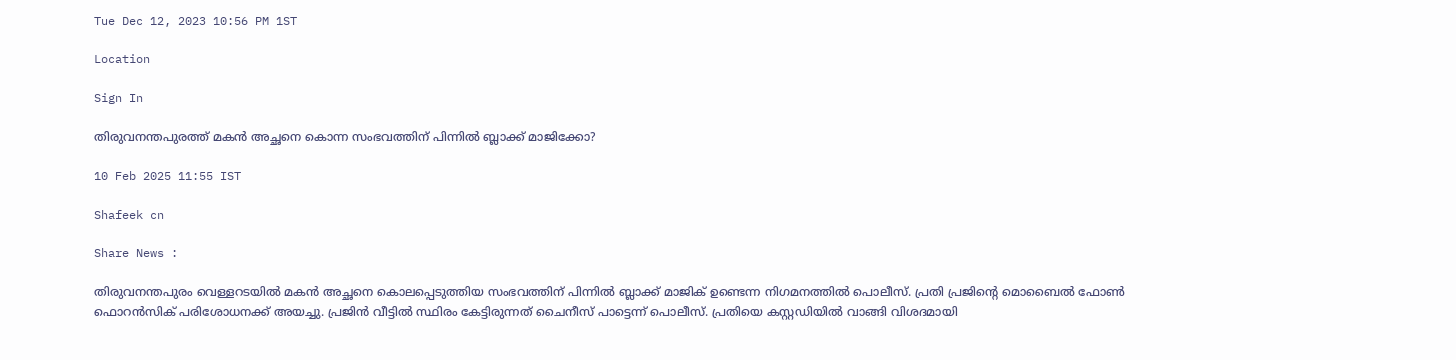Tue Dec 12, 2023 10:56 PM 1ST

Location

Sign In

തിരുവനന്തപുരത്ത് മകന്‍ അച്ഛനെ കൊന്ന സംഭവത്തിന് പിന്നില്‍ ബ്ലാക്ക് മാജിക്കോ?

10 Feb 2025 11:55 IST

Shafeek cn

Share News :

തിരുവനന്തപുരം വെള്ളറടയില്‍ മകന്‍ അച്ഛനെ കൊലപ്പെടുത്തിയ സംഭവത്തിന് പിന്നില്‍ ബ്ലാക്ക് മാജിക് ഉണ്ടെന്ന നിഗമനത്തില്‍ പൊലീസ്. പ്രതി പ്രജിന്റെ മൊബൈല്‍ ഫോണ്‍ ഫൊറന്‍സിക് പരിശോധനക്ക് അയച്ചു. പ്രജിന്‍ വീട്ടില്‍ സ്ഥിരം കേട്ടിരുന്നത് ചൈനീസ് പാട്ടെന്ന് പൊലീസ്. പ്രതിയെ കസ്റ്റഡിയില്‍ വാങ്ങി വിശദമായി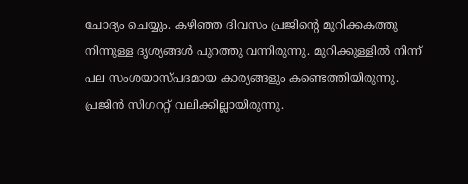ചോദ്യം ചെയ്യും. കഴിഞ്ഞ ദിവസം പ്രജിന്റെ മുറിക്കകത്തു നിന്നുള്ള ദൃശ്യങ്ങള്‍ പുറത്തു വന്നിരുന്നു. മുറിക്കുള്ളില്‍ നിന്ന് പല സംശയാസ്പദമായ കാര്യങ്ങളും കണ്ടെത്തിയിരുന്നു. പ്രജിന്‍ സിഗററ്റ് വലിക്കില്ലായിരുന്നു.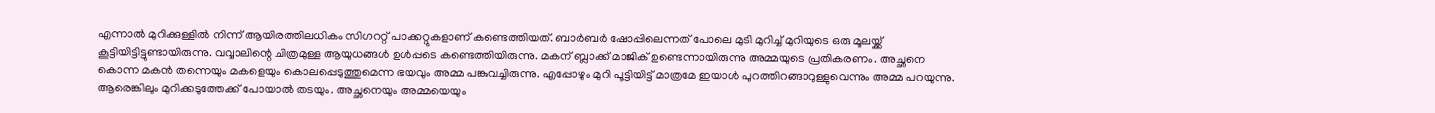എന്നാല്‍ മുറിക്കുള്ളില്‍ നിന്ന് ആയിരത്തിലധികം സിഗററ്റ് പാക്കറ്റുകളാണ് കണ്ടെത്തിയത്. ബാര്‍ബര്‍ ഷോപ്പിലെന്നത് പോലെ മുടി മുറിച്ച് മുറിയുടെ ഒരു മൂലയ്ക്ക് കൂട്ടിയിട്ടിട്ടുണ്ടായിരുന്നു. വവ്വാലിന്റെ ചിത്രമുള്ള ആയുധങ്ങള്‍ ഉള്‍പ്പടെ കണ്ടെത്തിയിരുന്നു. മകന് ബ്ലാക്ക് മാജിക് ഉണ്ടെന്നായിരുന്നു അമ്മയുടെ പ്രതികരണം. അച്ഛനെ കൊന്ന മകന്‍ തന്നെയും മകളെയും കൊലപ്പെടുത്തുമെന്ന ഭയവും അമ്മ പങ്കുവച്ചിരുന്നു. എപ്പോഴും മുറി പൂട്ടിയിട്ട് മാത്രമേ ഇയാള്‍ പുറത്തിറങ്ങാറുള്ളുവെന്നും അമ്മ പറയുന്നു. ആരെങ്കിലും മുറിക്കടുത്തേക്ക് പോയാല്‍ തടയും. അച്ഛനെയും അമ്മയെയും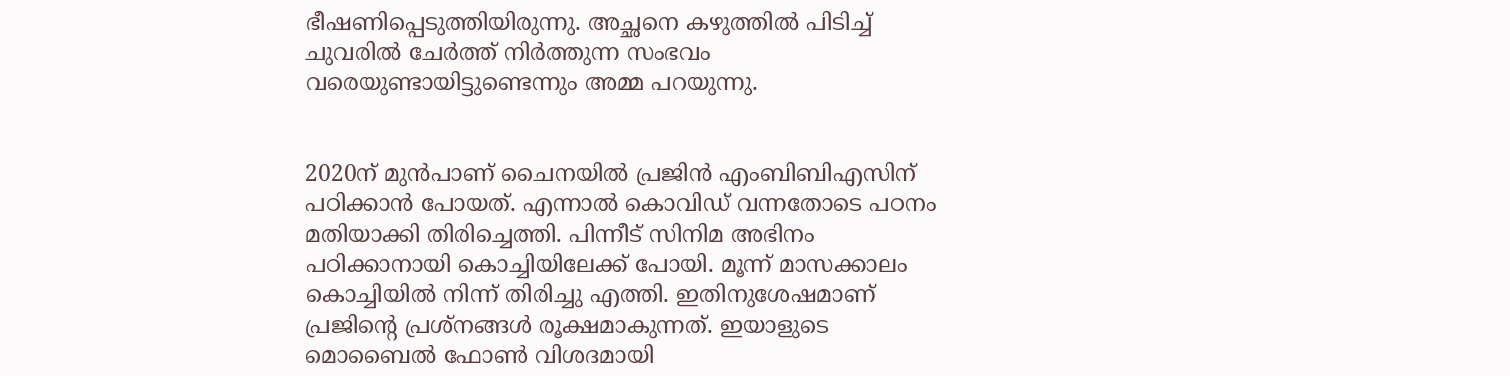ഭീഷണിപ്പെടുത്തിയിരുന്നു. അച്ഛനെ കഴുത്തില്‍ പിടിച്ച് ചുവരില്‍ ചേര്‍ത്ത് നിര്‍ത്തുന്ന സംഭവം വരെയുണ്ടായിട്ടുണ്ടെന്നും അമ്മ പറയുന്നു.


2020ന് മുന്‍പാണ് ചൈനയില്‍ പ്രജിന്‍ എംബിബിഎസിന് പഠിക്കാന്‍ പോയത്. എന്നാല്‍ കൊവിഡ് വന്നതോടെ പഠനം മതിയാക്കി തിരിച്ചെത്തി. പിന്നീട് സിനിമ അഭിനം പഠിക്കാനായി കൊച്ചിയിലേക്ക് പോയി. മൂന്ന് മാസക്കാലം കൊച്ചിയില്‍ നിന്ന് തിരിച്ചു എത്തി. ഇതിനുശേഷമാണ് പ്രജിന്റെ പ്രശ്‌നങ്ങള്‍ രൂക്ഷമാകുന്നത്. ഇയാളുടെ മൊബൈല്‍ ഫോണ്‍ വിശദമായി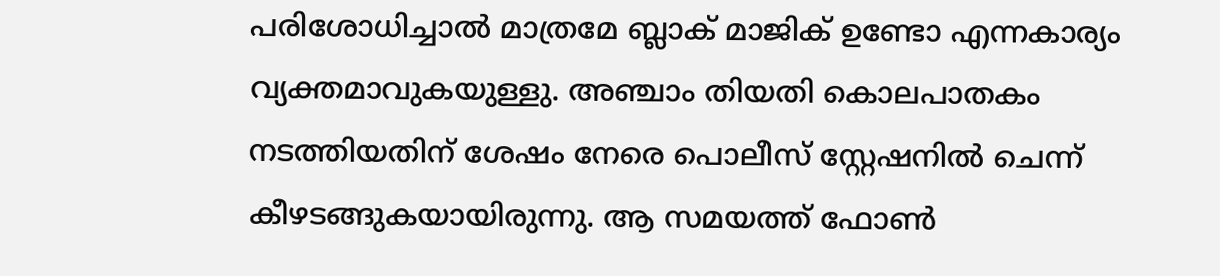പരിശോധിച്ചാല്‍ മാത്രമേ ബ്ലാക് മാജിക് ഉണ്ടോ എന്നകാര്യം വ്യക്തമാവുകയുള്ളു. അഞ്ചാം തിയതി കൊലപാതകം നടത്തിയതിന് ശേഷം നേരെ പൊലീസ് സ്റ്റേഷനില്‍ ചെന്ന് കീഴടങ്ങുകയായിരുന്നു. ആ സമയത്ത് ഫോണ്‍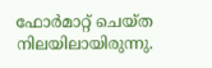ഫോര്‍മാറ്റ് ചെയ്ത നിലയിലായിരുന്നു.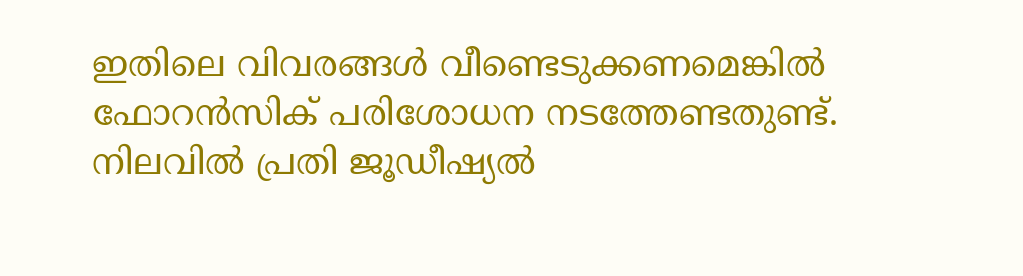ഇതിലെ വിവരങ്ങള്‍ വീണ്ടെടുക്കണമെങ്കില്‍ ഫോറന്‍സിക് പരിശോധന നടത്തേണ്ടതുണ്ട്. നിലവില്‍ പ്രതി ജൂഡീഷ്യല്‍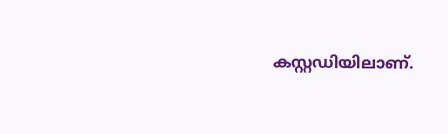കസ്റ്റഡിയിലാണ്.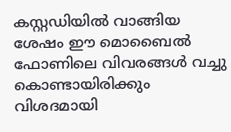കസ്റ്റഡിയില്‍ വാങ്ങിയ ശേഷം ഈ മൊബൈല്‍ ഫോണിലെ വിവരങ്ങള്‍ വച്ചു കൊണ്ടായിരിക്കും വിശദമായി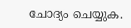ചോദ്യം ചെയ്യുക.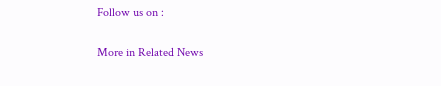Follow us on :

More in Related News